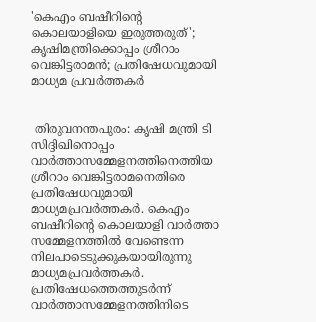'കെഎം ബഷീറിന്റെ കൊലയാളിയെ ഇരുത്തരുത്'; കൃഷിമന്ത്രിക്കൊപ്പം ശ്രീറാം വെങ്കിട്ടരാമന്‍; പ്രതിഷേധവുമായി മാധ്യമ പ്രവര്‍ത്തകര്‍


 തിരുവനന്തപുരം: കൃഷി മന്ത്രി ടി സിദ്ദിഖിനൊപ്പം വാര്‍ത്താസമ്മേളനത്തിനെത്തിയ ശ്രീറാം വെങ്കിട്ടരാമനെതിരെ പ്രതിഷേധവുമായി മാധ്യമപ്രവര്‍ത്തകര്‍. കെഎം ബഷീറിന്റെ കൊലയാളി വാര്‍ത്താ സമ്മേളനത്തില്‍ വേണ്ടെന്ന നിലപാടെടുക്കുകയായിരുന്നു മാധ്യമപ്രവര്‍ത്തകര്‍. പ്രതിഷേധത്തെത്തുടര്‍ന്ന് വാര്‍ത്താസമ്മേളനത്തിനിടെ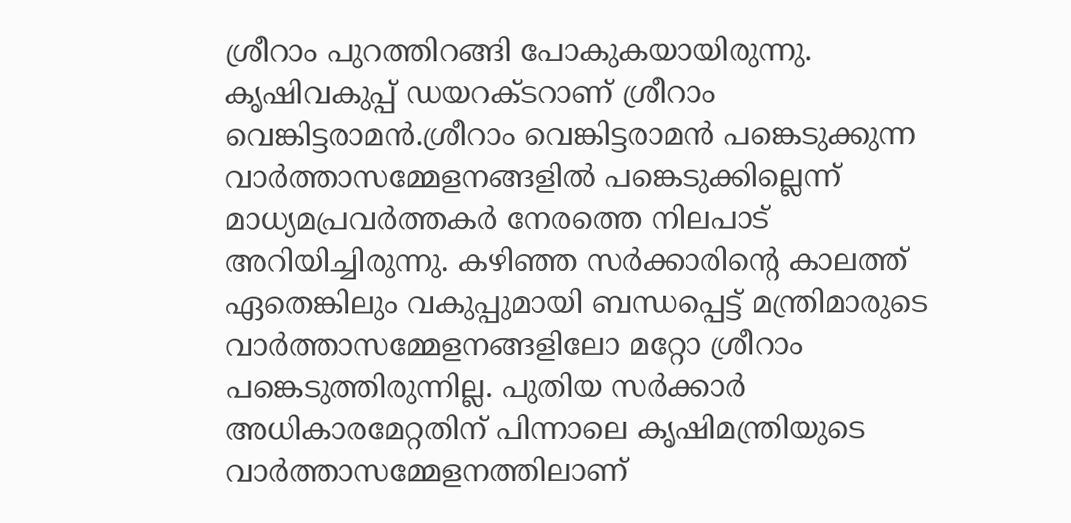ശ്രീറാം പുറത്തിറങ്ങി പോകുകയായിരുന്നു. കൃഷിവകുപ്പ് ഡയറക്ടറാണ് ശ്രീറാം വെങ്കിട്ടരാമന്‍.ശ്രീറാം വെങ്കിട്ടരാമന്‍ പങ്കെടുക്കുന്ന വാര്‍ത്താസമ്മേളനങ്ങളില്‍ പങ്കെടുക്കില്ലെന്ന് മാധ്യമപ്രവര്‍ത്തകര്‍ നേരത്തെ നിലപാട് അറിയിച്ചിരുന്നു. കഴിഞ്ഞ സര്‍ക്കാരിന്റെ കാലത്ത് ഏതെങ്കിലും വകുപ്പുമായി ബന്ധപ്പെട്ട് മന്ത്രിമാരുടെ വാര്‍ത്താസമ്മേളനങ്ങളിലോ മറ്റോ ശ്രീറാം പങ്കെടുത്തിരുന്നില്ല. പുതിയ സര്‍ക്കാര്‍ അധികാരമേറ്റതിന് പിന്നാലെ കൃഷിമന്ത്രിയുടെ വാര്‍ത്താസമ്മേളനത്തിലാണ്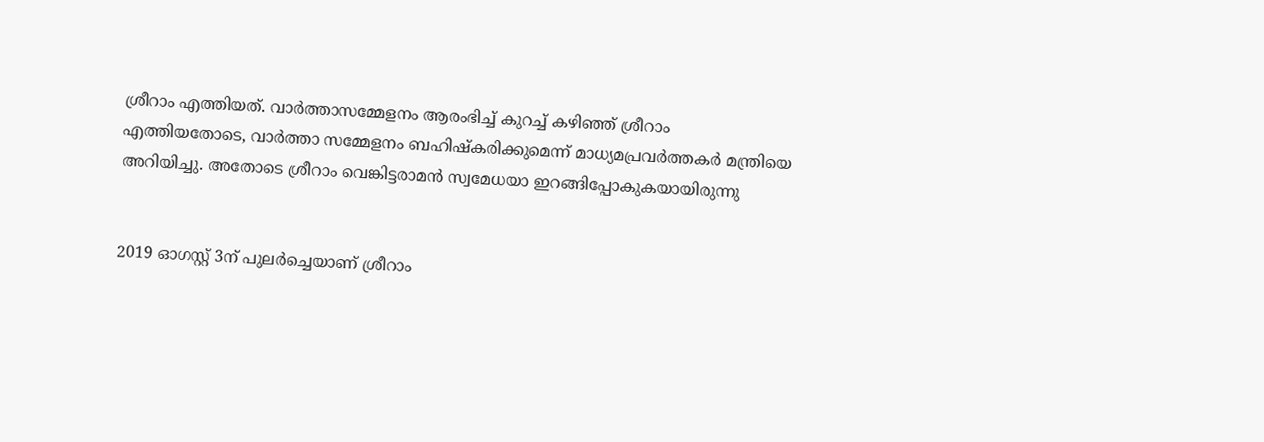ശ്രീറാം എത്തിയത്. വാര്‍ത്താസമ്മേളനം ആരംഭിച്ച് കുറച്ച് കഴിഞ്ഞ് ശ്രീറാം എത്തിയതോടെ, വാര്‍ത്താ സമ്മേളനം ബഹിഷ്‌കരിക്കുമെന്ന് മാധ്യമപ്രവര്‍ത്തകര്‍ മന്ത്രിയെ അറിയിച്ചു. അതോടെ ശ്രീറാം വെങ്കിട്ടരാമന്‍ സ്വമേധയാ ഇറങ്ങിപ്പോകുകയായിരുന്നു


2019 ഓഗസ്റ്റ് 3ന് പുലര്‍ച്ചെയാണ് ശ്രീറാം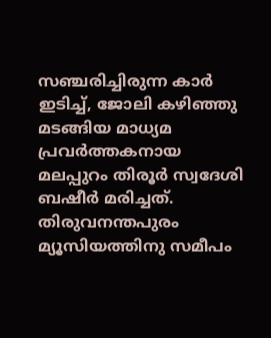സഞ്ചരിച്ചിരുന്ന കാര്‍ ഇടിച്ച്, ജോലി കഴിഞ്ഞു മടങ്ങിയ മാധ്യമ പ്രവര്‍ത്തകനായ മലപ്പുറം തിരൂര്‍ സ്വദേശി ബഷീര്‍ മരിച്ചത്. തിരുവനന്തപുരം മ്യൂസിയത്തിനു സമീപം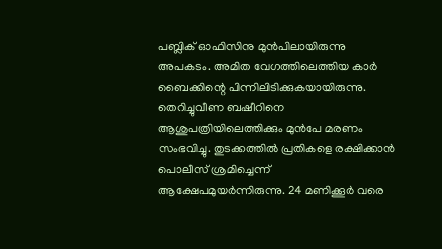പബ്ലിക് ഓഫിസിനു മുന്‍പിലായിരുന്നു അപകടം. അമിത വേഗത്തിലെത്തിയ കാര്‍ ബൈക്കിന്റെ പിന്നിലിടിക്കുകയായിരുന്നു. തെറിച്ചുവീണ ബഷീറിനെ ആശുപത്രിയിലെത്തിക്കും മുന്‍പേ മരണം സംഭവിച്ചു. തുടക്കത്തില്‍ പ്രതികളെ രക്ഷിക്കാന്‍ പൊലീസ് ശ്രമിച്ചെന്ന് ആക്ഷേപമുയര്‍ന്നിരുന്നു. 24 മണിക്കൂര്‍ വരെ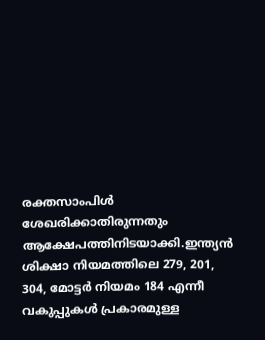രക്തസാംപിള്‍ ശേഖരിക്കാതിരുന്നതും ആക്ഷേപത്തിനിടയാക്കി.ഇന്ത്യന്‍ ശിക്ഷാ നിയമത്തിലെ 279, 201, 304, മോട്ടര്‍ നിയമം 184 എന്നീ വകുപ്പുകള്‍ പ്രകാരമുള്ള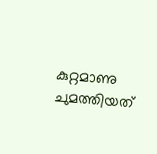കുറ്റമാണു ചുമത്തിയത്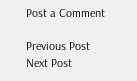Post a Comment

Previous Post Next Post